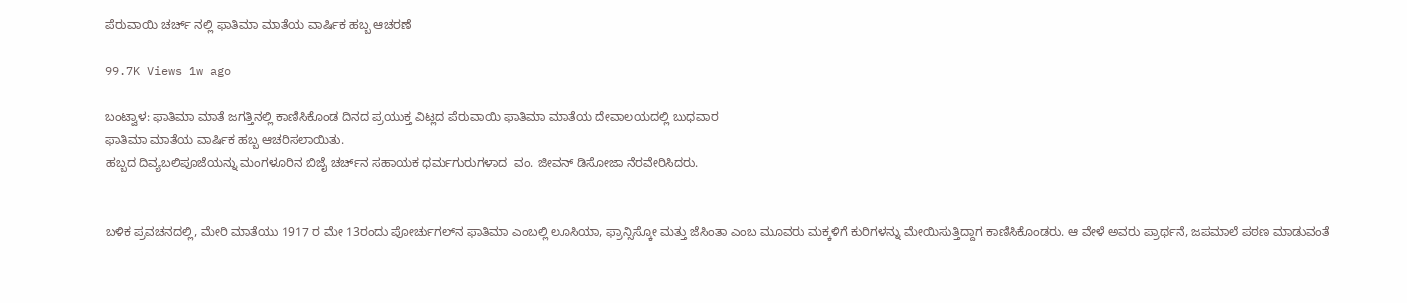ಪೆರುವಾಯಿ ಚರ್ಚ್ ನಲ್ಲಿ ಫಾತಿಮಾ ಮಾತೆಯ ವಾರ್ಷಿಕ ಹಬ್ಬ ಆಚರಣೆ

99.7K Views 1w ago

ಬಂಟ್ವಾಳ: ಫಾತಿಮಾ ಮಾತೆ ಜಗತ್ತಿನಲ್ಲಿ ಕಾಣಿಸಿಕೊಂಡ ದಿನದ ಪ್ರಯುಕ್ತ ವಿಟ್ಲದ ಪೆರುವಾಯಿ ಫಾತಿಮಾ ಮಾತೆಯ ದೇವಾಲಯದಲ್ಲಿ ಬುಧವಾರ
ಫಾತಿಮಾ ಮಾತೆಯ ವಾರ್ಷಿಕ ಹಬ್ಬ ಆಚರಿಸಲಾಯಿತು.
ಹಬ್ಬದ ದಿವ್ಯಬಲಿಪೂಜೆಯನ್ನು ಮಂಗಳೂರಿನ ಬಿಜೈ ಚರ್ಚ್‌ನ ಸಹಾಯಕ ಧರ್ಮಗುರುಗಳಾದ  ವಂ. ಜೀವನ್‌ ಡಿಸೋಜಾ ನೆರವೇರಿಸಿದರು.


ಬಳಿಕ ಪ್ರವಚನದಲ್ಲಿ, ಮೇರಿ ಮಾತೆಯು 1917 ರ ಮೇ 13ರಂದು ಪೋರ್ಚುಗಲ್‌ನ ಫಾತಿಮಾ ಎಂಬಲ್ಲಿ ಲೂಸಿಯಾ, ಫ್ರಾನ್ಸಿಸ್ಕೋ ಮತ್ತು ಜೆಸಿಂತಾ ಎಂಬ ಮೂವರು ಮಕ್ಕಳಿಗೆ ಕುರಿಗಳನ್ನು ಮೇಯಿಸುತ್ತಿದ್ದಾಗ ಕಾಣಿಸಿಕೊಂಡರು. ಆ ವೇಳೆ ಅವರು ಪ್ರಾರ್ಥನೆ, ಜಪಮಾಲೆ ಪಠಣ ಮಾಡುವಂತೆ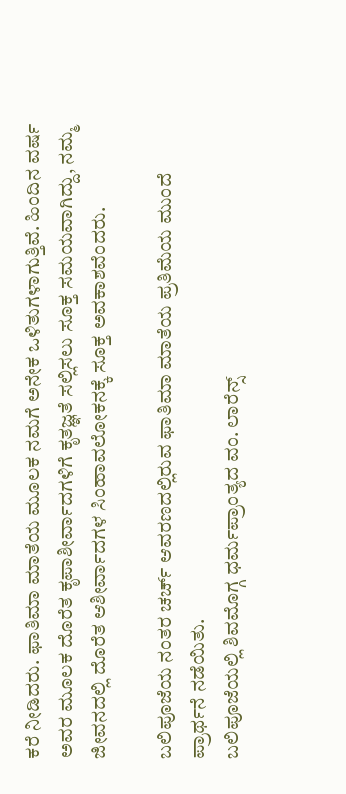ಕರೆ ನೀಡಿದರು. ಫಾತಿಮಾ ಮಾತೆಯ ಮೂಲಕ ನಮಗೆ ಅನೇಕ ಒಳಿತುಗಳಾಗುತ್ತಿವೆ. ಹಿಂದಿನ ವರ್ಷ ಅವರ ಮೂಲಕ ದೊರೆತ ಕೃಪಾಶೀರ್ವಾದಗಳಿಗೆ ಕೃತಜ್ಞತೆ ಸಲ್ಲಿಸಲು ಸೂಕ್ತ ಸಮಯವಾಗಿದ್ದು, ನಮ್ಮ ಜೀವನದಲ್ಲಿ ದೊರೆತ ಆಶೀರ್ವಾದಗಳ ಸಿಂಹಾವಲೋಕನಕ್ಕೆ ಸೂಕ್ತ ಅವಕಾಶವೆಂದರು.

ಬಲಿಪೂಜೆಯ ನಂತರ ಚರ್ಚ್‌ ಆವರಣದಲ್ಲಿರುವ ಫಾತಿಮಾ ಮಾತೆಯ ಪ್ರತಿಮೆಯ ಮುಂದೆ ಪ್ರಾರ್ಥನೆ ನಡೆಯಿತು.
ಬಲಿಪೂಜೆಯಲ್ಲಿ ಶಿವಮೊಗ್ಗ ಧರ್ಮಪ್ರಾಂತ್ಯದ ವಂ. ಲಾರೆನ್ಸ್‌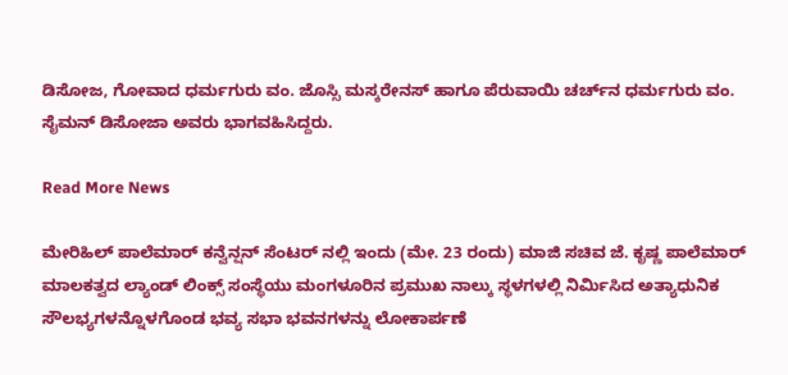ಡಿಸೋಜ, ಗೋವಾದ ಧರ್ಮಗುರು ವಂ. ಜೊಸ್ಸಿ ಮಸ್ಕರೇನಸ್‌ ಹಾಗೂ ಪೆರುವಾಯಿ ಚರ್ಚ್‌ನ ಧರ್ಮಗುರು ವಂ. ಸೈಮನ್‌ ಡಿಸೋಜಾ ಅವರು ಭಾಗವಹಿಸಿದ್ದರು.

Read More News

ಮೇರಿಹಿಲ್ ಪಾಲೆಮಾರ್ ಕನ್ವೆನ್ಷನ್ ಸೆಂಟರ್ ನಲ್ಲಿ ಇಂದು (ಮೇ. 23 ರಂದು) ಮಾಜಿ ಸಚಿವ ಜೆ. ಕೃಷ್ಣ ಪಾಲೆಮಾರ್ ಮಾಲಕತ್ವದ ಲ್ಯಾಂಡ್ ಲಿಂಕ್ಸ್ ಸಂಸ್ಥೆಯು ಮಂಗಳೂರಿನ ಪ್ರಮುಖ ನಾಲ್ಕು ಸ್ಥಳಗಳಲ್ಲಿ ನಿರ್ಮಿಸಿದ ಅತ್ಯಾಧುನಿಕ ಸೌಲಭ್ಯಗಳನ್ನೊಳಗೊಂಡ ಭವ್ಯ ಸಭಾ ಭವನಗಳನ್ನು ಲೋಕಾರ್ಪಣೆ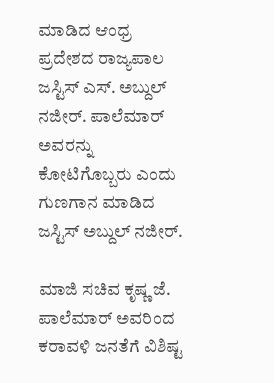ಮಾಡಿದ ಆಂಧ್ರ ಪ್ರದೇಶದ ರಾಜ್ಯಪಾಲ ಜಸ್ಟಿಸ್ ಎಸ್. ಅಬ್ದುಲ್ ನಜೀರ್. ಪಾಲೆಮಾರ್ ಅವರನ್ನು ಕೋಟಿಗೊಬ್ಬರು ಎಂದು ಗುಣಗಾನ ಮಾಡಿದ ಜಸ್ಟಿಸ್ ಅಬ್ದುಲ್ ನಜೀರ್.

ಮಾಜಿ ಸಚಿವ ಕೃಷ್ಣ ಜೆ. ಪಾಲೆಮಾರ್ ಅವರಿಂದ ಕರಾವಳಿ ಜನತೆಗೆ ವಿಶಿಷ್ಟ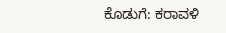ಕೊಡುಗೆ: ಕರಾವಳಿ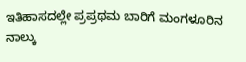ಇತಿಹಾಸದಲ್ಲೇ ಪ್ರಪ್ರಥಮ ಬಾರಿಗೆ ಮಂಗಳೂರಿನ ನಾಲ್ಕು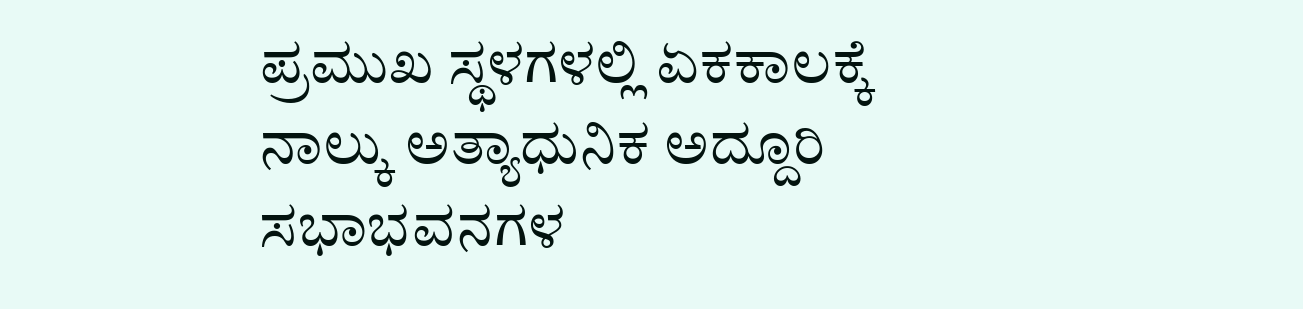ಪ್ರಮುಖ ಸ್ಥಳಗಳಲ್ಲಿ ಏಕಕಾಲಕ್ಕೆ ನಾಲ್ಕು ಅತ್ಯಾಧುನಿಕ ಅದ್ದೂರಿ ಸಭಾಭವನಗಳ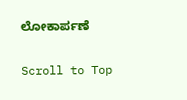ಲೋಕಾರ್ಪಣೆ

Scroll to Top